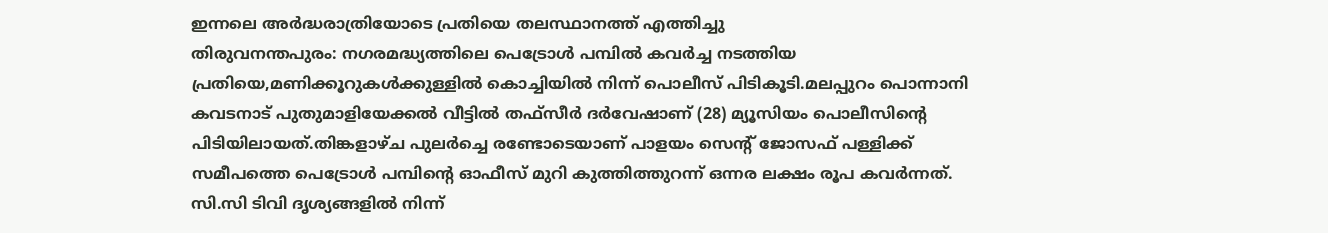ഇന്നലെ അർദ്ധരാത്രിയോടെ പ്രതിയെ തലസ്ഥാനത്ത് എത്തിച്ചു
തിരുവനന്തപുരം: നഗരമദ്ധ്യത്തിലെ പെട്രോൾ പമ്പിൽ കവർച്ച നടത്തിയ പ്രതിയെ,മണിക്കൂറുകൾക്കുള്ളിൽ കൊച്ചിയിൽ നിന്ന് പൊലീസ് പിടികൂടി.മലപ്പുറം പൊന്നാനി കവടനാട് പുതുമാളിയേക്കൽ വീട്ടിൽ തഫ്സീർ ദർവേഷാണ് (28) മ്യൂസിയം പൊലീസിന്റെ പിടിയിലായത്.തിങ്കളാഴ്ച പുലർച്ചെ രണ്ടോടെയാണ് പാളയം സെന്റ് ജോസഫ് പള്ളിക്ക് സമീപത്തെ പെട്രോൾ പമ്പിന്റെ ഓഫീസ് മുറി കുത്തിത്തുറന്ന് ഒന്നര ലക്ഷം രൂപ കവർന്നത്.
സി.സി ടിവി ദൃശ്യങ്ങളിൽ നിന്ന്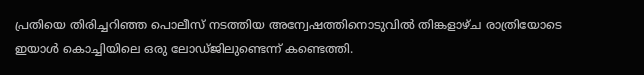പ്രതിയെ തിരിച്ചറിഞ്ഞ പൊലീസ് നടത്തിയ അന്വേഷത്തിനൊടുവിൽ തിങ്കളാഴ്ച രാത്രിയോടെ ഇയാൾ കൊച്ചിയിലെ ഒരു ലോഡ്ജിലുണ്ടെന്ന് കണ്ടെത്തി.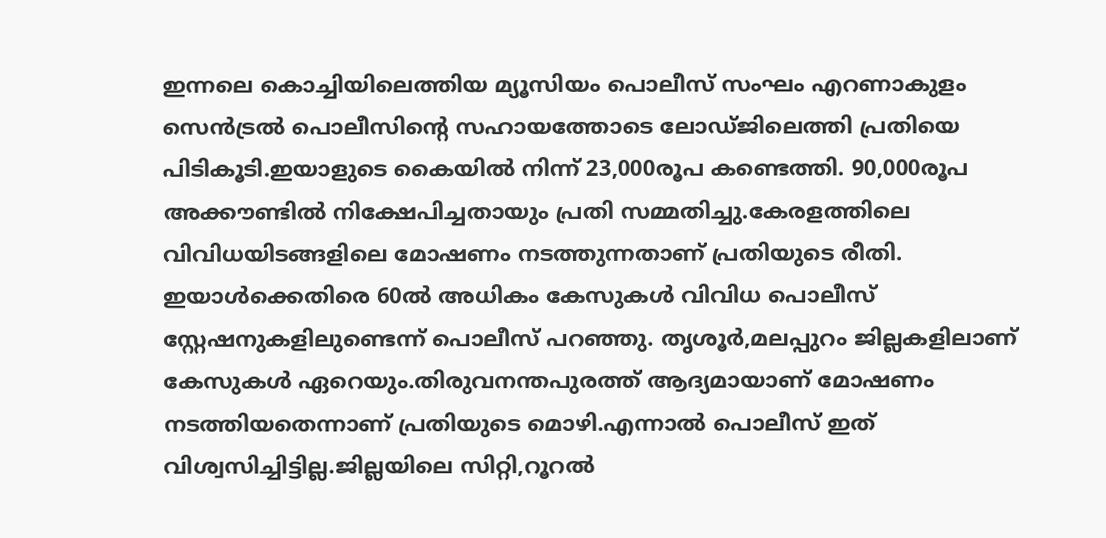ഇന്നലെ കൊച്ചിയിലെത്തിയ മ്യൂസിയം പൊലീസ് സംഘം എറണാകുളം സെൻട്രൽ പൊലീസിന്റെ സഹായത്തോടെ ലോഡ്ജിലെത്തി പ്രതിയെ പിടികൂടി.ഇയാളുടെ കൈയിൽ നിന്ന് 23,000രൂപ കണ്ടെത്തി. 90,000രൂപ അക്കൗണ്ടിൽ നിക്ഷേപിച്ചതായും പ്രതി സമ്മതിച്ചു.കേരളത്തിലെ വിവിധയിടങ്ങളിലെ മോഷണം നടത്തുന്നതാണ് പ്രതിയുടെ രീതി. ഇയാൾക്കെതിരെ 60ൽ അധികം കേസുകൾ വിവിധ പൊലീസ് സ്റ്റേഷനുകളിലുണ്ടെന്ന് പൊലീസ് പറഞ്ഞു. തൃശൂർ,മലപ്പുറം ജില്ലകളിലാണ് കേസുകൾ ഏറെയും.തിരുവനന്തപുരത്ത് ആദ്യമായാണ് മോഷണം നടത്തിയതെന്നാണ് പ്രതിയുടെ മൊഴി.എന്നാൽ പൊലീസ് ഇത് വിശ്വസിച്ചിട്ടില്ല.ജില്ലയിലെ സിറ്റി,റൂറൽ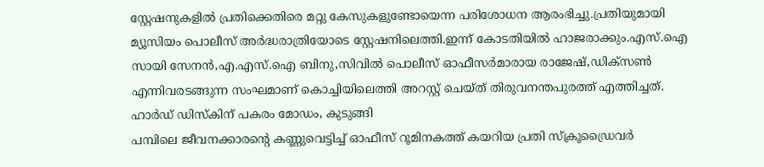സ്റ്റേഷനുകളിൽ പ്രതിക്കെതിരെ മറ്റു കേസുകളുണ്ടോയെന്ന പരിശോധന ആരംഭിച്ചു.പ്രതിയുമായി മ്യൂസിയം പൊലീസ് അർദ്ധരാത്രിയോടെ സ്റ്റേഷനിലെത്തി.ഇന്ന് കോടതിയിൽ ഹാജരാക്കും.എസ്.ഐ സായി സേനൻ,എ.എസ്.ഐ ബിനു,സിവിൽ പൊലീസ് ഓഫീസർമാരായ രാജേഷ്,ഡിക്സൺ എന്നിവരടങ്ങുന്ന സംഘമാണ് കൊച്ചിയിലെത്തി അറസ്റ്റ് ചെയ്ത് തിരുവനന്തപുരത്ത് എത്തിച്ചത്.
ഹാർഡ് ഡിസ്കിന് പകരം മോഡം, കുടുങ്ങി
പമ്പിലെ ജീവനക്കാരന്റെ കണ്ണുവെട്ടിച്ച് ഓഫീസ് റൂമിനകത്ത് കയറിയ പ്രതി സ്ക്രൂഡ്രൈവർ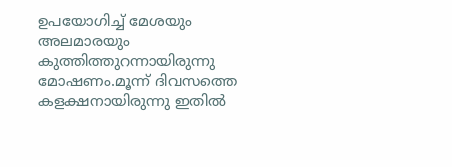ഉപയോഗിച്ച് മേശയും അലമാരയും കുത്തിത്തുറന്നായിരുന്നു മോഷണം.മൂന്ന് ദിവസത്തെ കളക്ഷനായിരുന്നു ഇതിൽ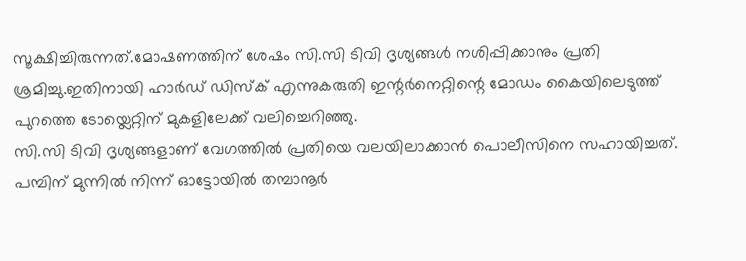സൂക്ഷിച്ചിരുന്നത്.മോഷണത്തിന് ശേഷം സി.സി ടിവി ദൃശ്യങ്ങൾ നശിപ്പിക്കാനും പ്രതി ശ്രമിച്ചു.ഇതിനായി ഹാർഡ് ഡിസ്ക് എന്നുകരുതി ഇന്റർനെറ്റിന്റെ മോഡം കൈയിലെടുത്ത് പുറത്തെ ടോയ്ലെറ്റിന് മുകളിലേക്ക് വലിച്ചെറിഞ്ഞു.
സി.സി ടിവി ദൃശ്യങ്ങളാണ് വേഗത്തിൽ പ്രതിയെ വലയിലാക്കാൻ പൊലീസിനെ സഹായിച്ചത്.
പമ്പിന് മുന്നിൽ നിന്ന് ഓട്ടോയിൽ തമ്പാനൂർ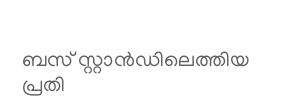ബസ് സ്റ്റാൻഡിലെത്തിയ പ്രതി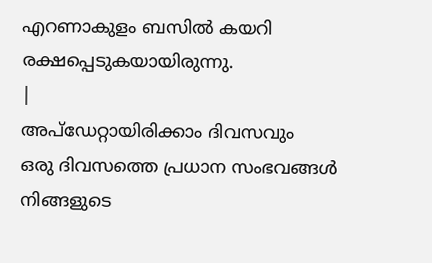എറണാകുളം ബസിൽ കയറി രക്ഷപ്പെടുകയായിരുന്നു.
|
അപ്ഡേറ്റായിരിക്കാം ദിവസവും
ഒരു ദിവസത്തെ പ്രധാന സംഭവങ്ങൾ നിങ്ങളുടെ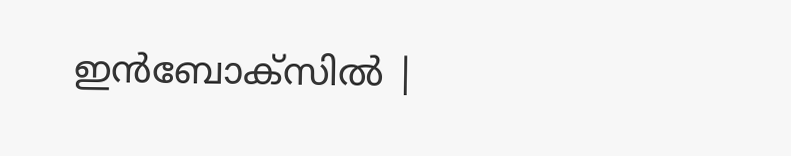ഇൻബോക്സിൽ |